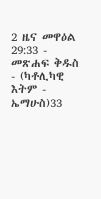2 ዜና መዋዕል 29:33 - መጽሐፍ ቅዱስ - (ካቶሊካዊ እትም - ኤማሁስ)33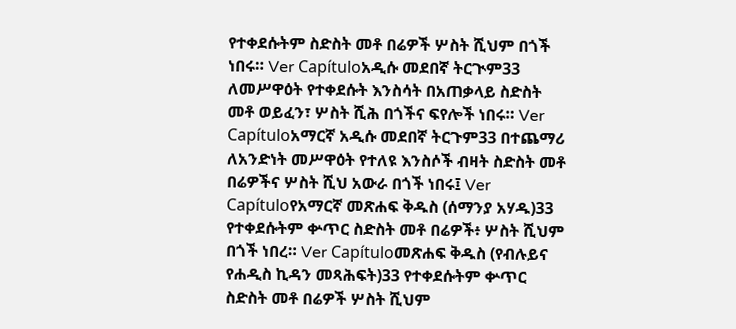የተቀደሱትም ስድስት መቶ በሬዎች ሦስት ሺህም በጎች ነበሩ። Ver Capítuloአዲሱ መደበኛ ትርጒም33 ለመሥዋዕት የተቀደሱት እንስሳት በአጠቃላይ ስድስት መቶ ወይፈን፣ ሦስት ሺሕ በጎችና ፍየሎች ነበሩ። Ver Capítuloአማርኛ አዲሱ መደበኛ ትርጉም33 በተጨማሪ ለአንድነት መሥዋዕት የተለዩ እንስሶች ብዛት ስድስት መቶ በሬዎችና ሦስት ሺህ አውራ በጎች ነበሩ፤ Ver Capítuloየአማርኛ መጽሐፍ ቅዱስ (ሰማንያ አሃዱ)33 የተቀደሱትም ቍጥር ስድስት መቶ በሬዎች፥ ሦስት ሺህም በጎች ነበረ። Ver Capítuloመጽሐፍ ቅዱስ (የብሉይና የሐዲስ ኪዳን መጻሕፍት)33 የተቀደሱትም ቍጥር ስድስት መቶ በሬዎች ሦስት ሺህም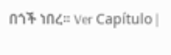በጎች ነበረ። Ver Capítulo |